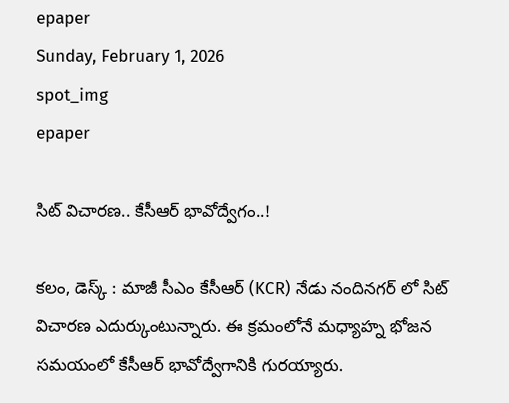epaper
Sunday, February 1, 2026
spot_img
epaper

సిట్ విచారణ.. కేసీఆర్ భావోద్వేగం..!

కలం, డెస్క్ : మాజీ సీఎం కేసీఆర్ (KCR) నేడు నందినగర్ లో సిట్ విచారణ ఎదుర్కుంటున్నారు. ఈ క్రమంలోనే మధ్యాహ్న భోజన సమయంలో కేసీఆర్ భావోద్వేగానికి గురయ్యారు.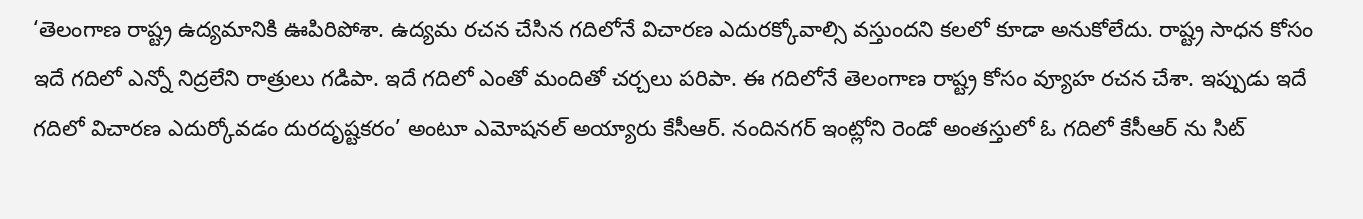‘తెలంగాణ రాష్ట్ర ఉద్యమానికి ఊపిరిపోశా. ఉద్యమ రచన చేసిన గదిలోనే విచారణ ఎదురక్కోవాల్సి వస్తుందని కలలో కూడా అనుకోలేదు. రాష్ట్ర సాధన కోసం ఇదే గదిలో ఎన్నో నిద్రలేని రాత్రులు గడిపా. ఇదే గదిలో ఎంతో మందితో చర్చలు పరిపా. ఈ గదిలోనే తెలంగాణ రాష్ట్ర కోసం వ్యూహ రచన చేశా. ఇప్పుడు ఇదే గదిలో విచారణ ఎదుర్కోవడం దురదృష్టకరం’ అంటూ ఎమోషనల్ అయ్యారు కేసీఆర్. నందినగర్ ఇంట్లోని రెండో అంతస్తులో ఓ గదిలో కేసీఆర్ ను సిట్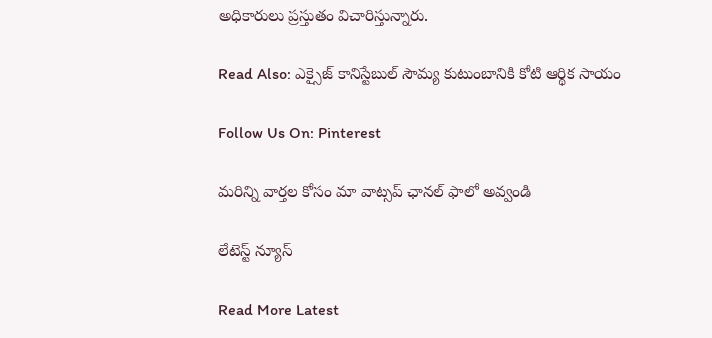అధికారులు ప్రస్తుతం విచారిస్తున్నారు.

Read Also: ఎక్సైజ్ కానిస్టేబుల్ సౌమ్య కుటుంబానికి కోటి ఆర్థిక సాయం

Follow Us On: Pinterest

మ‌రిన్ని వార్త‌ల కోసం మా వాట్స‌ప్ ఛాన‌ల్ ఫాలో అవ్వండి

లేటెస్ట్ న్యూస్‌

Read More Latest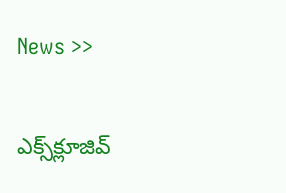News >>

ఎక్స్‌క్లూజివ్‌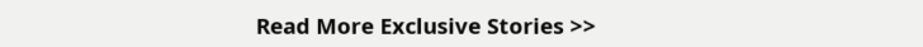Read More Exclusive Stories >>